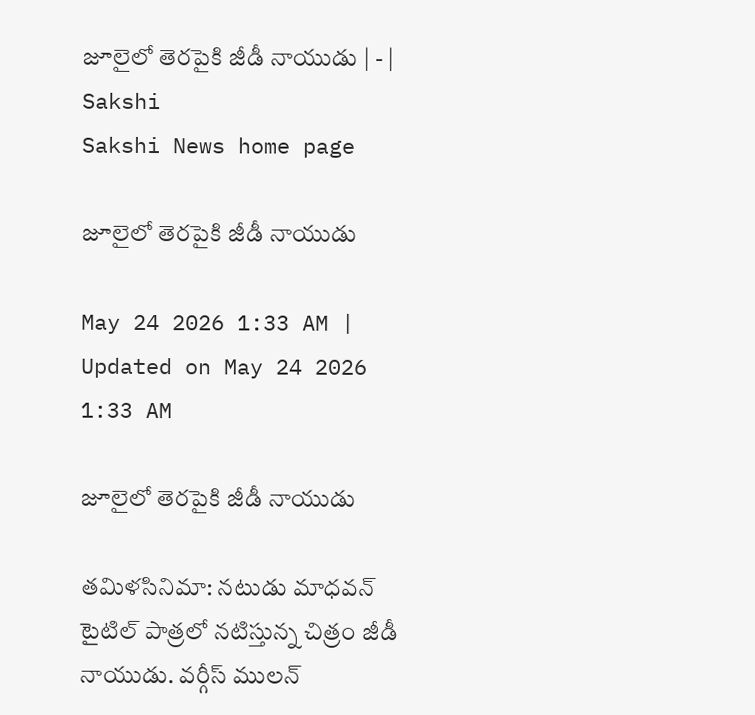జూలైలో తెరపైకి జీడీ నాయుడు | - | Sakshi
Sakshi News home page

జూలైలో తెరపైకి జీడీ నాయుడు

May 24 2026 1:33 AM | Updated on May 24 2026 1:33 AM

జూలైలో తెరపైకి జీడీ నాయుడు

తమిళసినిమా: నటుడు మాధవన్‌ టైటిల్‌ పాత్రలో నటిస్తున్న చిత్రం జీడీ నాయుడు. వర్గీస్‌ ములన్‌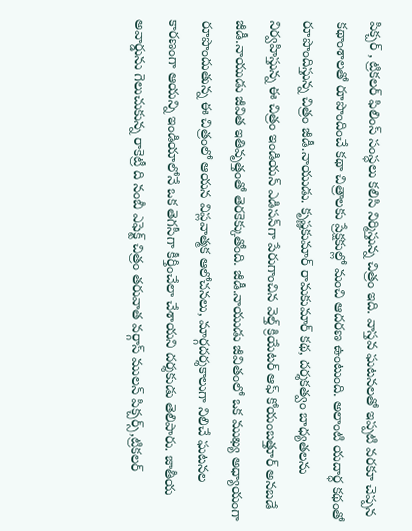పిక్చర్‌ , ట్రికలర్‌ ఫిలింస్‌ సంస్ధలు కలిసి నిర్మిస్తున్న చిత్రం ఇది. వాస్తవ ఘటనలతో ఇప్పటి వరకూ చెప్పన కథాంశాలతో రూపొందించే కథా చిత్రాలకు ప్రేక్షకుల్లో మంచి ఆదరణ ఉంటుంది. అలాంటి యదార్ధ కథంతో రూపొందిస్తున్న చిత్రం జీడీ.నాయుడు. కృష్ణకుమార్‌ రామకుమార్‌ కథ, దర్శకత్వం బాధ్యతలను నిర్వహిస్తున్న ఈ చిత్రం ఇండియన్‌ ఎడిసన్‌గా పేరుగాంచిన వెల్త్‌ క్రియేటర్‌ ఆఫ్‌ కోయంబత్తూర్‌ అనబడే జీడీ.నాయుడు జీవిత ఇతివృత్తంతో తెరకెక్కుతోంది. జీడీ.నాయుడు జీవితంలో ఒక ముఖ్య అధ్యాయంగా రూపొందుతున్న ఈ చిత్రంలో ఆయన విప్లవాత్మక ఆలోచనలు, మార్గదర్శకాలుగా నిలిచే ఘటనల కారణంగా ఆయన్ని ఇండియాలోనే ఒక తెగసీగా కీర్తీంచేలా చేశాయని దర్శకుడు తెలిపారు. జాతీయ అవార్డును గెలుచుకున్న రాకెట్రీ ది నంబీ ఎఫెక్ట్‌ చిత్రం తరువాత వర్గాస్‌ ములన్‌ పిక్చర్స్‌,ట్రికలర్‌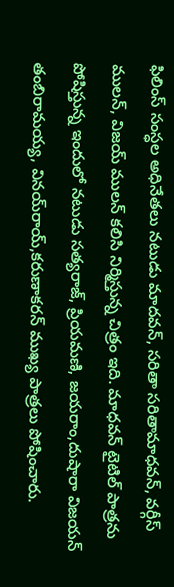ఫిలింస్‌ సంస్ధల అధినేతలు నటుడు మాదవన్‌, సరితా సరితామాధవన్‌, వర్గీస్‌ ములన్‌, విజయ్‌ ములన్‌ కలిసి నిర్మిస్తున్న చిత్రం ఇది. మాధవన్‌ టైటిల్‌ పాత్రను పోషిస్తున్న ఇందులో నటుడు సత్యరాజ్‌, ప్రియమణి, జయరాం,దుషారా విజయన్‌ తంబిరామయ్య, వినయ్‌రాయ్‌,కరుణాకరన్‌ ముఖ్య పాత్రలు పోషించారు.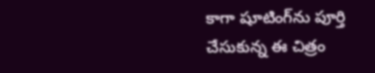కాగా షూటింగ్‌ను పూర్తి చేసుకున్న ఈ చిత్రం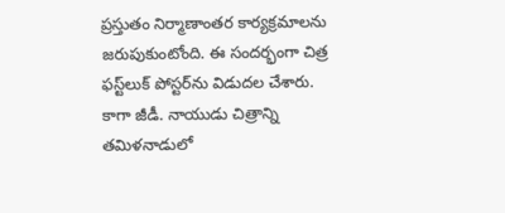ప్రస్తుతం నిర్మాణాంతర కార్యక్రమాలను జరుపుకుంటోంది. ఈ సందర్భంగా చిత్ర ఫస్ట్‌లుక్‌ పోస్టర్‌ను విడుదల చేశారు. కాగా జీడీ. నాయుడు చిత్రాన్ని తమిళనాడులో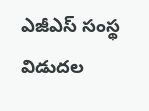ఎజీఎస్‌ సంస్థ విడుదల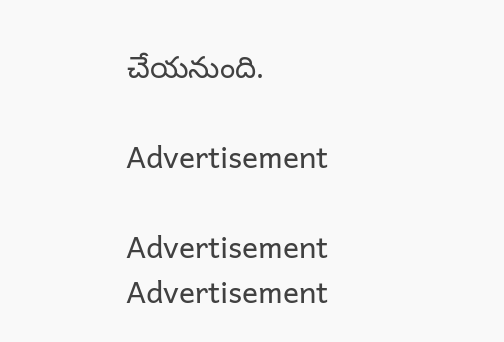చేయనుంది.

Advertisement

Advertisement
Advertisement